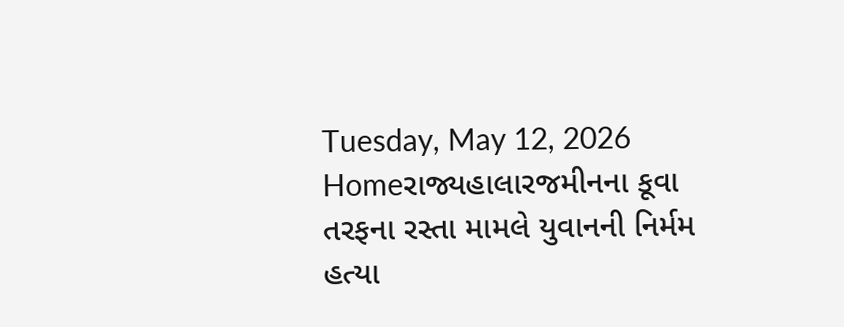Tuesday, May 12, 2026
Homeરાજ્યહાલારજમીનના કૂવા તરફના રસ્તા મામલે યુવાનની નિર્મમ હત્યા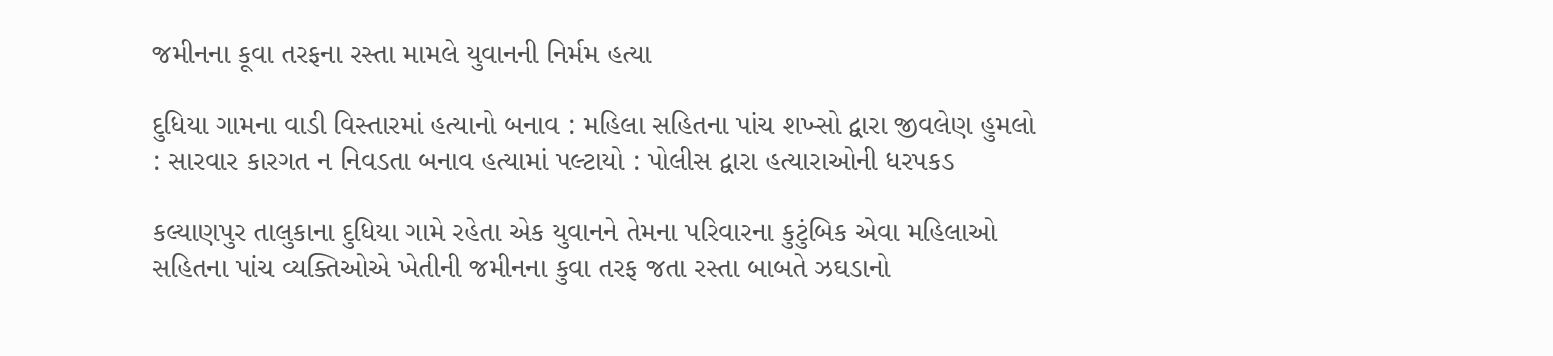જમીનના કૂવા તરફના રસ્તા મામલે યુવાનની નિર્મમ હત્યા

દુધિયા ગામના વાડી વિસ્તારમાં હત્યાનો બનાવ : મહિલા સહિતના પાંચ શખ્સો દ્વારા જીવલેણ હુમલો : સારવાર કારગત ન નિવડતા બનાવ હત્યામાં પલ્ટાયો : પોલીસ દ્વારા હત્યારાઓની ધરપકડ

કલ્યાણપુર તાલુકાના દુધિયા ગામે રહેતા એક યુવાનને તેમના પરિવારના કુટુંબિક એવા મહિલાઓ સહિતના પાંચ વ્યક્તિઓએ ખેતીની જમીનના કુવા તરફ જતા રસ્તા બાબતે ઝઘડાનો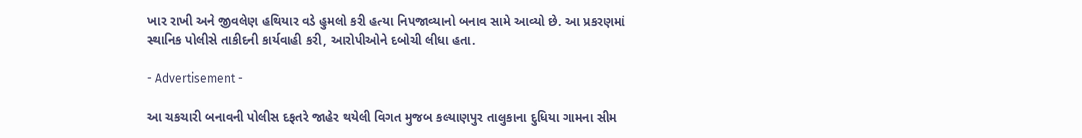ખાર રાખી અને જીવલેણ હથિયાર વડે હુમલો કરી હત્યા નિપજાવ્યાનો બનાવ સામે આવ્યો છે. આ પ્રકરણમાં સ્થાનિક પોલીસે તાકીદની કાર્યવાહી કરી, આરોપીઓને દબોચી લીધા હતા.

- Advertisement -

આ ચકચારી બનાવની પોલીસ દફતરે જાહેર થયેલી વિગત મુજબ કલ્યાણપુર તાલુકાના દુધિયા ગામના સીમ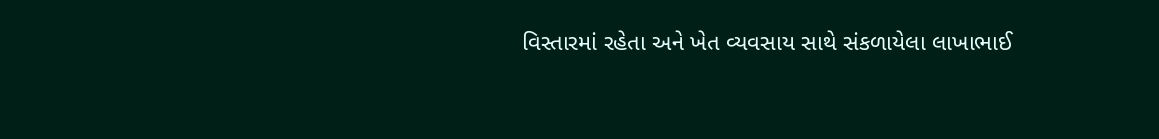વિસ્તારમાં રહેતા અને ખેત વ્યવસાય સાથે સંકળાયેલા લાખાભાઈ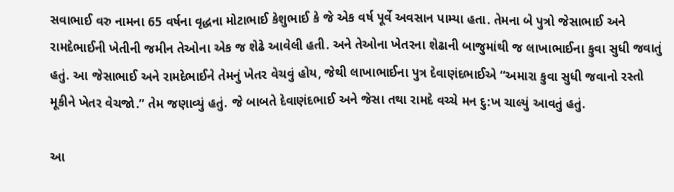સવાભાઈ વરુ નામના 65 વર્ષના વૃદ્ધના મોટાભાઈ કેશુભાઈ કે જે એક વર્ષ પૂર્વે અવસાન પામ્યા હતા. તેમના બે પુત્રો જેસાભાઈ અને રામદેભાઈની ખેતીની જમીન તેઓના એક જ શેઢે આવેલી હતી. અને તેઓના ખેતરના શેઢાની બાજુમાંથી જ લાખાભાઈના કુવા સુધી જવાતું હતું. આ જેસાભાઈ અને રામદેભાઈને તેમનું ખેતર વેચવું હોય, જેથી લાખાભાઈના પુત્ર દેવાણંદભાઈએ “અમારા કુવા સુધી જવાનો રસ્તો મૂકીને ખેતર વેચજો.” તેમ જણાવ્યું હતું. જે બાબતે દેવાણંદભાઈ અને જેસા તથા રામદે વચ્ચે મન દુ:ખ ચાલ્યું આવતું હતું.

આ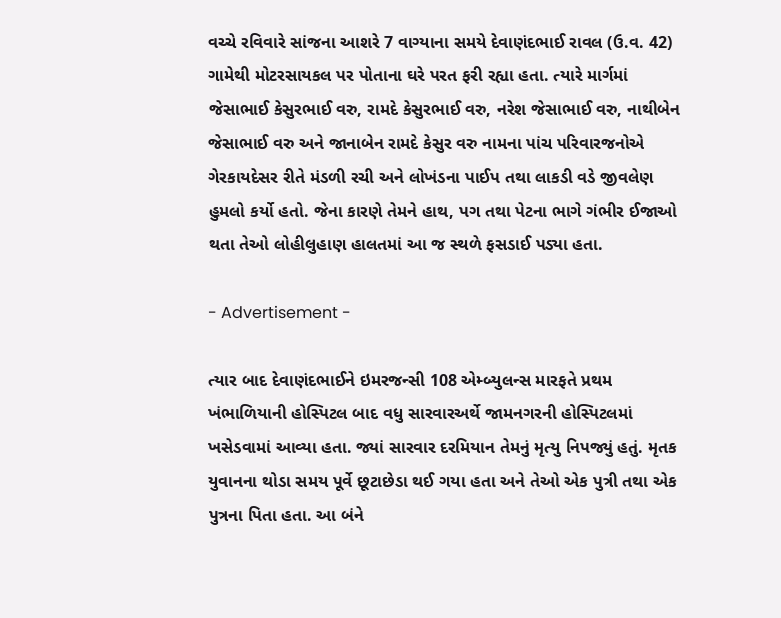વચ્ચે રવિવારે સાંજના આશરે 7 વાગ્યાના સમયે દેવાણંદભાઈ રાવલ (ઉ.વ. 42) ગામેથી મોટરસાયકલ પર પોતાના ઘરે પરત ફરી રહ્યા હતા. ત્યારે માર્ગમાં જેસાભાઈ કેસુરભાઈ વરુ, રામદે કેસુરભાઈ વરુ, નરેશ જેસાભાઈ વરુ, નાથીબેન જેસાભાઈ વરુ અને જાનાબેન રામદે કેસુર વરુ નામના પાંચ પરિવારજનોએ ગેરકાયદેસર રીતે મંડળી રચી અને લોખંડના પાઈપ તથા લાકડી વડે જીવલેણ હુમલો કર્યો હતો. જેના કારણે તેમને હાથ, પગ તથા પેટના ભાગે ગંભીર ઈજાઓ થતા તેઓ લોહીલુહાણ હાલતમાં આ જ સ્થળે ફસડાઈ પડ્યા હતા.

- Advertisement -

ત્યાર બાદ દેવાણંદભાઈને ઇમરજન્સી 108 એમ્બ્યુલન્સ મારફતે પ્રથમ ખંભાળિયાની હોસ્પિટલ બાદ વધુ સારવારઅર્થે જામનગરની હોસ્પિટલમાં ખસેડવામાં આવ્યા હતા. જ્યાં સારવાર દરમિયાન તેમનું મૃત્યુ નિપજ્યું હતું. મૃતક યુવાનના થોડા સમય પૂર્વે છૂટાછેડા થઈ ગયા હતા અને તેઓ એક પુત્રી તથા એક પુત્રના પિતા હતા. આ બંને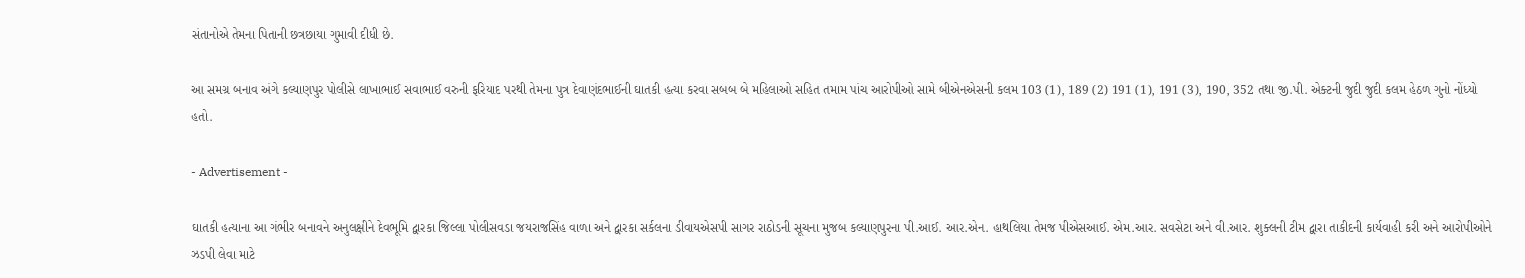સંતાનોએ તેમના પિતાની છત્રછાયા ગુમાવી દીધી છે.

આ સમગ્ર બનાવ અંગે કલ્યાણપુર પોલીસે લાખાભાઈ સવાભાઈ વરુની ફરિયાદ પરથી તેમના પુત્ર દેવાણંદભાઈની ઘાતકી હત્યા કરવા સબબ બે મહિલાઓ સહિત તમામ પાંચ આરોપીઓ સામે બીએનએસની કલમ 103 (1), 189 (2) 191 (1), 191 (3), 190, 352 તથા જી.પી. એક્ટની જુદી જુદી કલમ હેઠળ ગુનો નોંધ્યો હતો.

- Advertisement -

ઘાતકી હત્યાના આ ગંભીર બનાવને અનુલક્ષીને દેવભૂમિ દ્વારકા જિલ્લા પોલીસવડા જયરાજસિંહ વાળા અને દ્વારકા સર્કલના ડીવાયએસપી સાગર રાઠોડની સૂચના મુજબ કલ્યાણપુરના પી.આઈ. આર.એન. હાથલિયા તેમજ પીએસઆઈ. એમ.આર. સવસેટા અને વી.આર. શુક્લની ટીમ દ્વારા તાકીદની કાર્યવાહી કરી અને આરોપીઓને ઝડપી લેવા માટે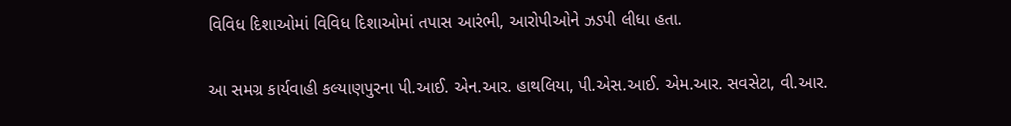વિવિધ દિશાઓમાં વિવિધ દિશાઓમાં તપાસ આરંભી, આરોપીઓને ઝડપી લીધા હતા.

આ સમગ્ર કાર્યવાહી કલ્યાણપુરના પી.આઈ. એન.આર. હાથલિયા, પી.એસ.આઈ. એમ.આર. સવસેટા, વી.આર.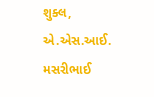શુક્લ, એ.એસ.આઈ. મસરીભાઈ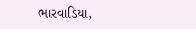ભારવાડિયા,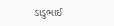ડાડુભાઈ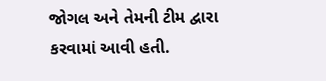જોગલ અને તેમની ટીમ દ્વારા કરવામાં આવી હતી.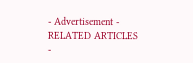- Advertisement -
RELATED ARTICLES
-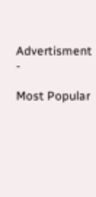Advertisment -

Most Popular